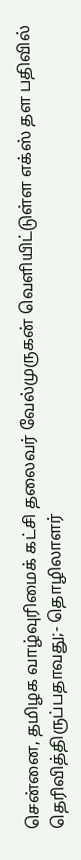சென்னை, தமிழக வாழ்வுரிமைக் கட்சி தலைவர் வேல்முருகன் வெளியிட்டுள்ள எக்ஸ் தள பதிவில் தெரிவித்திருப்பதாவது;- தொழிலாளர்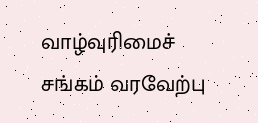வாழ்வுரிமைச் சங்கம் வரவேற்பு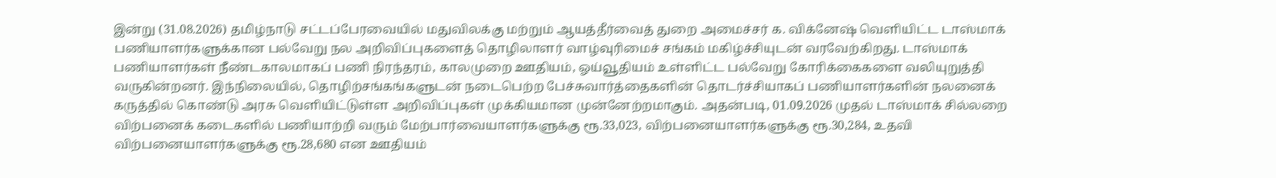இன்று (31.08.2026) தமிழ்நாடு சட்டப்பேரவையில் மதுவிலக்கு மற்றும் ஆயத்தீர்வைத் துறை அமைச்சர் க. விக்னேஷ் வெளியிட்ட டாஸ்மாக் பணியாளர்களுக்கான பல்வேறு நல அறிவிப்புகளைத் தொழிலாளர் வாழ்வுரிமைச் சங்கம் மகிழ்ச்சியுடன் வரவேற்கிறது. டாஸ்மாக் பணியாளர்கள் நீண்டகாலமாகப் பணி நிரந்தரம், காலமுறை ஊதியம், ஓய்வூதியம் உள்ளிட்ட பல்வேறு கோரிக்கைகளை வலியுறுத்தி வருகின்றனர். இந்நிலையில், தொழிற்சங்கங்களுடன் நடைபெற்ற பேச்சுவார்த்தைகளின் தொடர்ச்சியாகப் பணியாளர்களின் நலனைக் கருத்தில் கொண்டு அரசு வெளியிட்டுள்ள அறிவிப்புகள் முக்கியமான முன்னேற்றமாகும். அதன்படி, 01.09.2026 முதல் டாஸ்மாக் சில்லறை விற்பனைக் கடைகளில் பணியாற்றி வரும் மேற்பார்வையாளர்களுக்கு ரூ.33,023, விற்பனையாளர்களுக்கு ரூ.30,284, உதவி விற்பனையாளர்களுக்கு ரூ.28,680 என ஊதியம்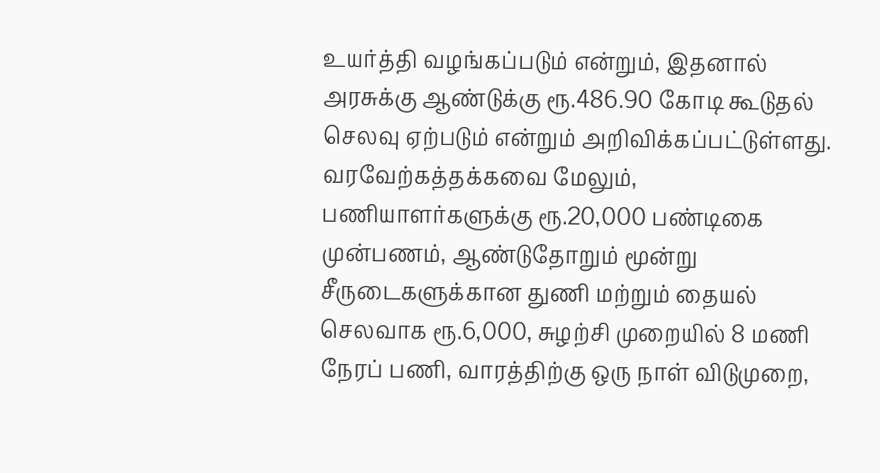உயர்த்தி வழங்கப்படும் என்றும், இதனால் அரசுக்கு ஆண்டுக்கு ரூ.486.90 கோடி கூடுதல் செலவு ஏற்படும் என்றும் அறிவிக்கப்பட்டுள்ளது. வரவேற்கத்தக்கவை மேலும், பணியாளர்களுக்கு ரூ.20,000 பண்டிகை முன்பணம், ஆண்டுதோறும் மூன்று சீருடைகளுக்கான துணி மற்றும் தையல் செலவாக ரூ.6,000, சுழற்சி முறையில் 8 மணி நேரப் பணி, வாரத்திற்கு ஒரு நாள் விடுமுறை,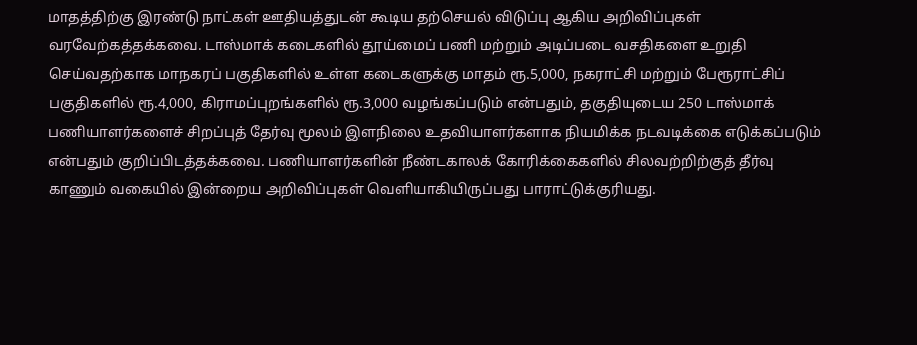மாதத்திற்கு இரண்டு நாட்கள் ஊதியத்துடன் கூடிய தற்செயல் விடுப்பு ஆகிய அறிவிப்புகள் வரவேற்கத்தக்கவை. டாஸ்மாக் கடைகளில் தூய்மைப் பணி மற்றும் அடிப்படை வசதிகளை உறுதி செய்வதற்காக மாநகரப் பகுதிகளில் உள்ள கடைகளுக்கு மாதம் ரூ.5,000, நகராட்சி மற்றும் பேரூராட்சிப் பகுதிகளில் ரூ.4,000, கிராமப்புறங்களில் ரூ.3,000 வழங்கப்படும் என்பதும், தகுதியுடைய 250 டாஸ்மாக் பணியாளர்களைச் சிறப்புத் தேர்வு மூலம் இளநிலை உதவியாளர்களாக நியமிக்க நடவடிக்கை எடுக்கப்படும் என்பதும் குறிப்பிடத்தக்கவை. பணியாளர்களின் நீண்டகாலக் கோரிக்கைகளில் சிலவற்றிற்குத் தீர்வு காணும் வகையில் இன்றைய அறிவிப்புகள் வெளியாகியிருப்பது பாராட்டுக்குரியது.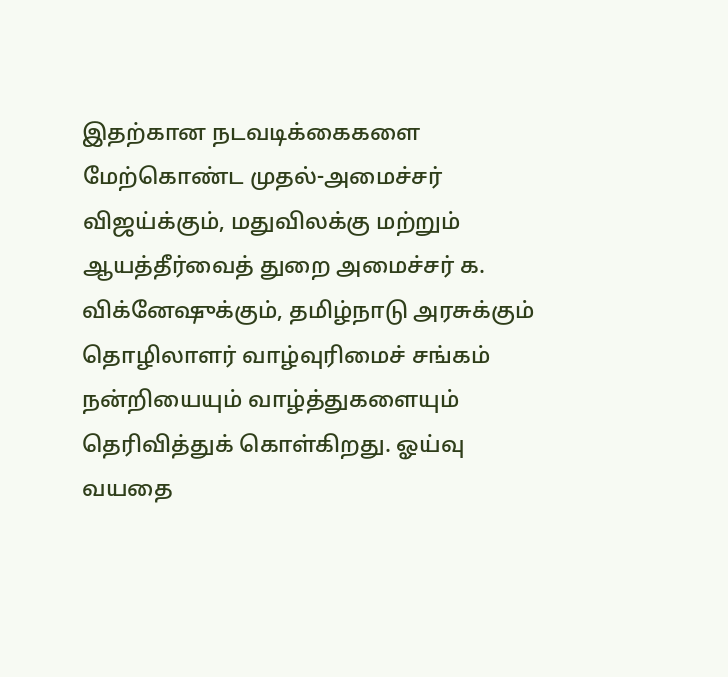இதற்கான நடவடிக்கைகளை மேற்கொண்ட முதல்-அமைச்சர் விஜய்க்கும், மதுவிலக்கு மற்றும் ஆயத்தீர்வைத் துறை அமைச்சர் க. விக்னேஷுக்கும், தமிழ்நாடு அரசுக்கும் தொழிலாளர் வாழ்வுரிமைச் சங்கம் நன்றியையும் வாழ்த்துகளையும் தெரிவித்துக் கொள்கிறது. ஓய்வு வயதை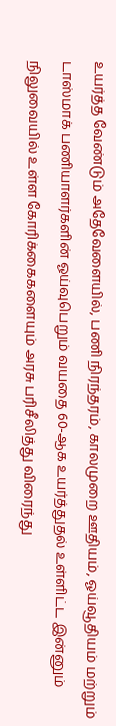உயர்த்த வேண்டும் அதேவேளையில், பணி நிரந்தரம், காலமுறை ஊதியம், ஓய்வூதியம் மற்றும் டாஸ்மாக் பணியாளர்களின் ஓய்வுபெறும் வயதை 60-ஆக உயர்த்துதல் உள்ளிட்ட இன்னும் நிலுவையில் உள்ள கோரிக்கைகளையும் அரசு பரிசீலித்து விரைந்து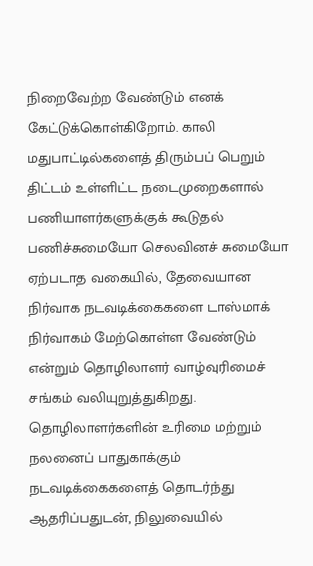நிறைவேற்ற வேண்டும் எனக் கேட்டுக்கொள்கிறோம். காலி மதுபாட்டில்களைத் திரும்பப் பெறும் திட்டம் உள்ளிட்ட நடைமுறைகளால் பணியாளர்களுக்குக் கூடுதல் பணிச்சுமையோ செலவினச் சுமையோ ஏற்படாத வகையில், தேவையான நிர்வாக நடவடிக்கைகளை டாஸ்மாக் நிர்வாகம் மேற்கொள்ள வேண்டும் என்றும் தொழிலாளர் வாழ்வுரிமைச் சங்கம் வலியுறுத்துகிறது. தொழிலாளர்களின் உரிமை மற்றும் நலனைப் பாதுகாக்கும் நடவடிக்கைகளைத் தொடர்ந்து ஆதரிப்பதுடன், நிலுவையில்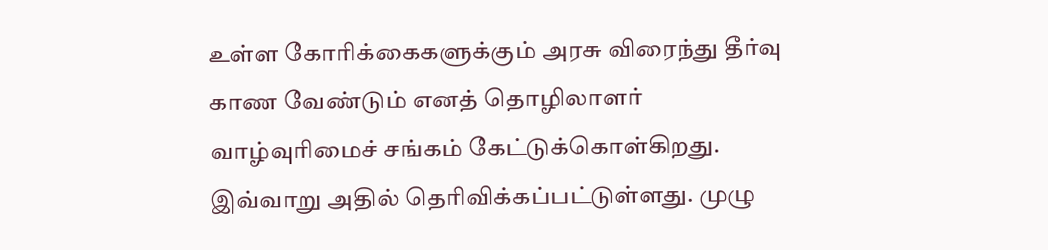உள்ள கோரிக்கைகளுக்கும் அரசு விரைந்து தீர்வு காண வேண்டும் எனத் தொழிலாளர் வாழ்வுரிமைச் சங்கம் கேட்டுக்கொள்கிறது. இவ்வாறு அதில் தெரிவிக்கப்பட்டுள்ளது. முழு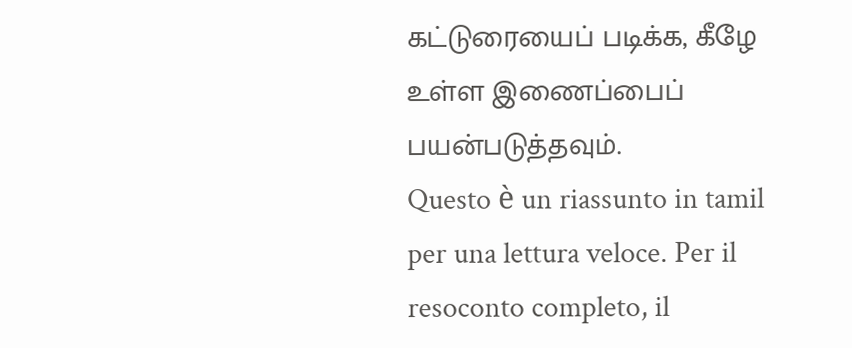கட்டுரையைப் படிக்க, கீழே உள்ள இணைப்பைப் பயன்படுத்தவும்.
Questo è un riassunto in tamil per una lettura veloce. Per il resoconto completo, il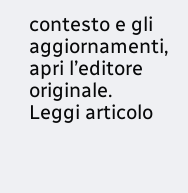contesto e gli aggiornamenti, apri l’editore originale.
Leggi articolo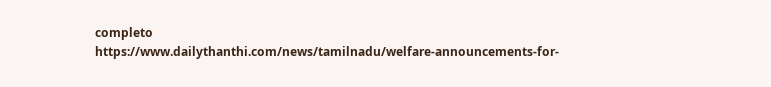completo
https://www.dailythanthi.com/news/tamilnadu/welfare-announcements-for-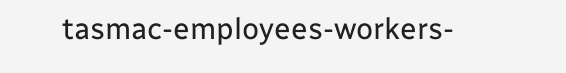tasmac-employees-workers-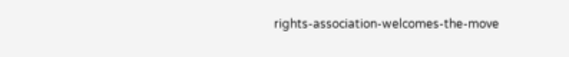rights-association-welcomes-the-move